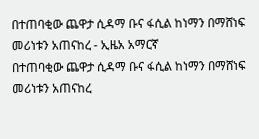በተጠባቂው ጨዋታ ሲዳማ ቡና ፋሲል ከነማን በማሸነፍ መሪነቱን አጠናከረ - ኢዜአ አማርኛ
በተጠባቂው ጨዋታ ሲዳማ ቡና ፋሲል ከነማን በማሸነፍ መሪነቱን አጠናከረ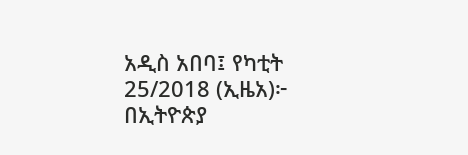አዲስ አበባ፤ የካቲት 25/2018 (ኢዜአ)፦ በኢትዮጵያ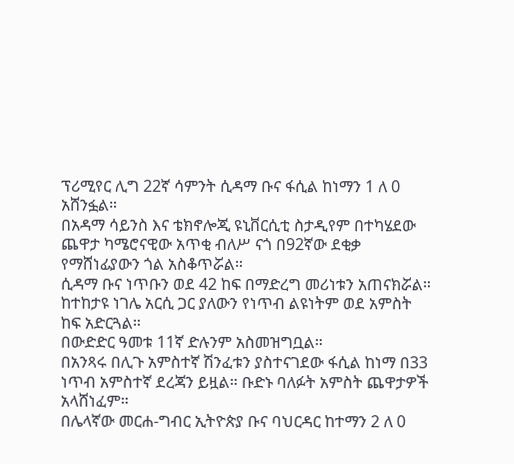ፕሪሚየር ሊግ 22ኛ ሳምንት ሲዳማ ቡና ፋሲል ከነማን 1 ለ 0 አሸንፏል።
በአዳማ ሳይንስ እና ቴክኖሎጂ ዩኒቨርሲቲ ስታዲየም በተካሄደው ጨዋታ ካሜሮናዊው አጥቂ ብለሥ ናጎ በ92ኛው ደቂቃ የማሸነፊያውን ጎል አስቆጥሯል።
ሲዳማ ቡና ነጥቡን ወደ 42 ከፍ በማድረግ መሪነቱን አጠናክሯል። ከተከታዩ ነገሌ አርሲ ጋር ያለውን የነጥብ ልዩነትም ወደ አምስት ከፍ አድርጓል።
በውድድር ዓመቱ 11ኛ ድሉንም አስመዝግቧል።
በአንጻሩ በሊጉ አምስተኛ ሽንፈቱን ያስተናገደው ፋሲል ከነማ በ33 ነጥብ አምስተኛ ደረጃን ይዟል። ቡድኑ ባለፉት አምስት ጨዋታዎች አላሸነፈም።
በሌላኛው መርሐ-ግብር ኢትዮጵያ ቡና ባህርዳር ከተማን 2 ለ 0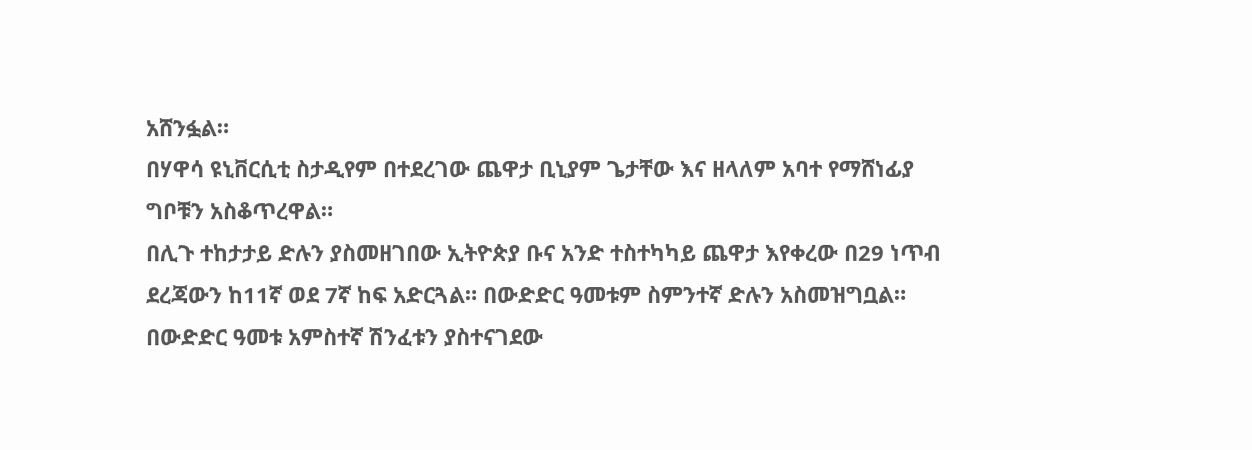አሸንፏል።
በሃዋሳ ዩኒቨርሲቲ ስታዲየም በተደረገው ጨዋታ ቢኒያም ጌታቸው እና ዘላለም አባተ የማሸነፊያ ግቦቹን አስቆጥረዋል።
በሊጉ ተከታታይ ድሉን ያስመዘገበው ኢትዮጵያ ቡና አንድ ተስተካካይ ጨዋታ እየቀረው በ29 ነጥብ ደረጃውን ከ11ኛ ወደ 7ኛ ከፍ አድርጓል። በውድድር ዓመቱም ስምንተኛ ድሉን አስመዝግቧል።
በውድድር ዓመቱ አምስተኛ ሽንፈቱን ያስተናገደው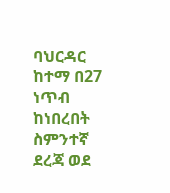ባህርዳር ከተማ በ27 ነጥብ ከነበረበት ስምንተኛ ደረጃ ወደ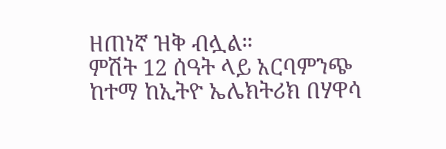ዘጠነኛ ዝቅ ብሏል።
ምሽት 12 ሰዓት ላይ አርባምንጭ ከተማ ከኢትዮ ኤሌክትሪክ በሃዋሳ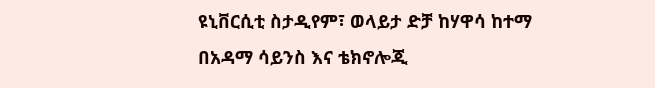ዩኒቨርሲቲ ስታዲየም፣ ወላይታ ድቻ ከሃዋሳ ከተማ በአዳማ ሳይንስ እና ቴክኖሎጂ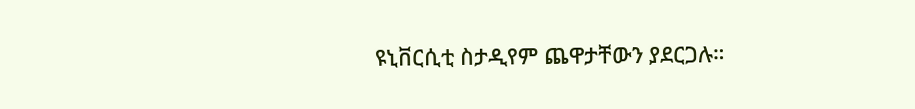ዩኒቨርሲቲ ስታዲየም ጨዋታቸውን ያደርጋሉ።